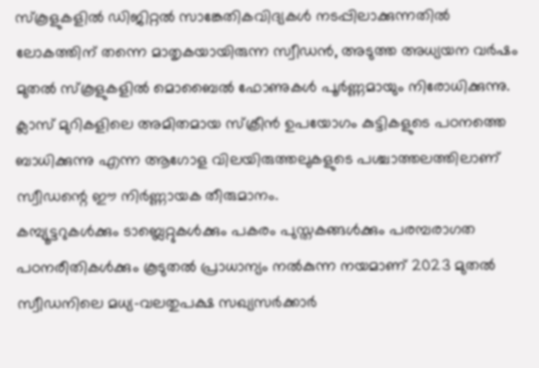സ്കൂളുകളിൽ ഡിജിറ്റൽ സാങ്കേതികവിദ്യകൾ നടപ്പിലാക്കുന്നതിൽ ലോകത്തിന് തന്നെ മാതൃകയായിരുന്ന സ്വീഡൻ, അടുത്ത അധ്യയന വർഷം മുതൽ സ്കൂളുകളിൽ മൊബൈൽ ഫോണുകൾ പൂർണ്ണമായും നിരോധിക്കുന്നു. ക്ലാസ് മുറികളിലെ അമിതമായ സ്ക്രീൻ ഉപയോഗം കുട്ടികളുടെ പഠനത്തെ ബാധിക്കുന്നു എന്ന ആഗോള വിലയിരുത്തലുകളുടെ പശ്ചാത്തലത്തിലാണ് സ്വീഡന്റെ ഈ നിർണ്ണായക തീരുമാനം.
കമ്പ്യൂട്ടറുകൾക്കും ടാബ്ലെറ്റുകൾക്കും പകരം പുസ്തകങ്ങൾക്കും പരമ്പരാഗത പഠനരീതികൾക്കും കൂടുതൽ പ്രാധാന്യം നൽകുന്ന നയമാണ് 2023 മുതൽ സ്വീഡനിലെ മധ്യ-വലതുപക്ഷ സഖ്യസർക്കാർ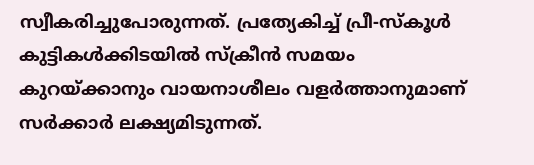സ്വീകരിച്ചുപോരുന്നത്. പ്രത്യേകിച്ച് പ്രീ-സ്കൂൾ കുട്ടികൾക്കിടയിൽ സ്ക്രീൻ സമയം കുറയ്ക്കാനും വായനാശീലം വളർത്താനുമാണ് സർക്കാർ ലക്ഷ്യമിടുന്നത്.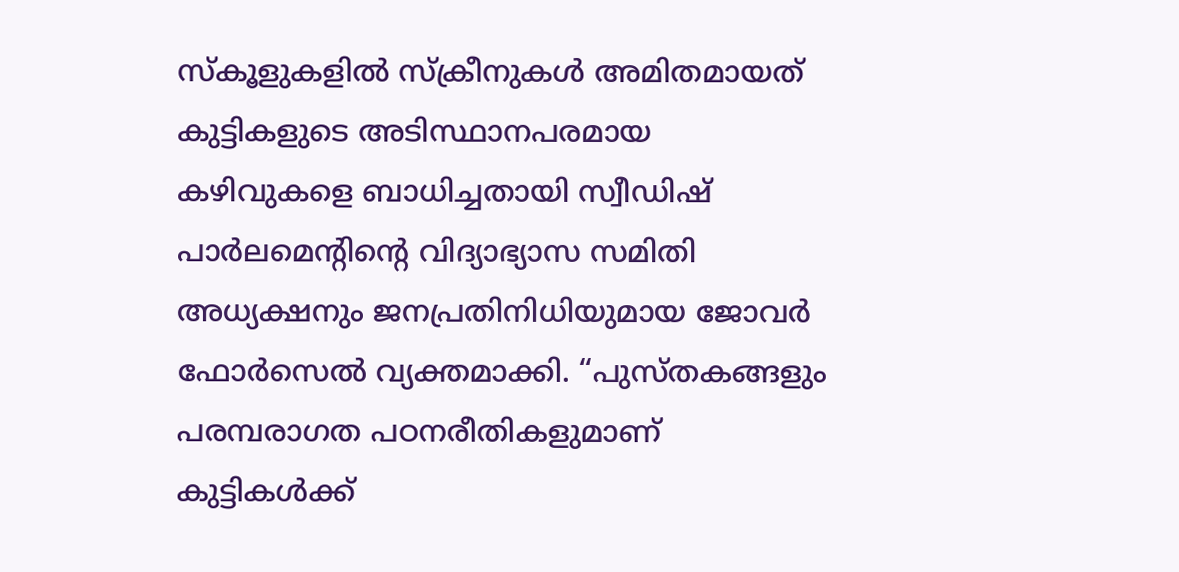സ്കൂളുകളിൽ സ്ക്രീനുകൾ അമിതമായത് കുട്ടികളുടെ അടിസ്ഥാനപരമായ കഴിവുകളെ ബാധിച്ചതായി സ്വീഡിഷ് പാർലമെന്റിന്റെ വിദ്യാഭ്യാസ സമിതി അധ്യക്ഷനും ജനപ്രതിനിധിയുമായ ജോവർ ഫോർസെൽ വ്യക്തമാക്കി. “പുസ്തകങ്ങളും പരമ്പരാഗത പഠനരീതികളുമാണ് കുട്ടികൾക്ക്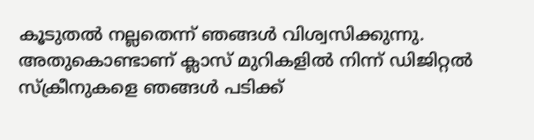കൂടുതൽ നല്ലതെന്ന് ഞങ്ങൾ വിശ്വസിക്കുന്നു. അതുകൊണ്ടാണ് ക്ലാസ് മുറികളിൽ നിന്ന് ഡിജിറ്റൽ സ്ക്രീനുകളെ ഞങ്ങൾ പടിക്ക്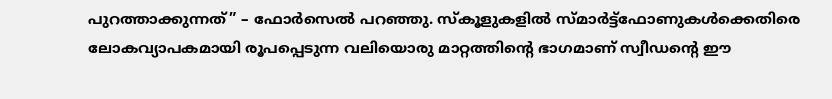പുറത്താക്കുന്നത്” – ഫോർസെൽ പറഞ്ഞു. സ്കൂളുകളിൽ സ്മാർട്ട്ഫോണുകൾക്കെതിരെ ലോകവ്യാപകമായി രൂപപ്പെടുന്ന വലിയൊരു മാറ്റത്തിന്റെ ഭാഗമാണ് സ്വീഡന്റെ ഈ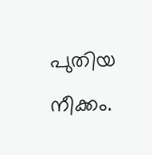പുതിയ നീക്കം.